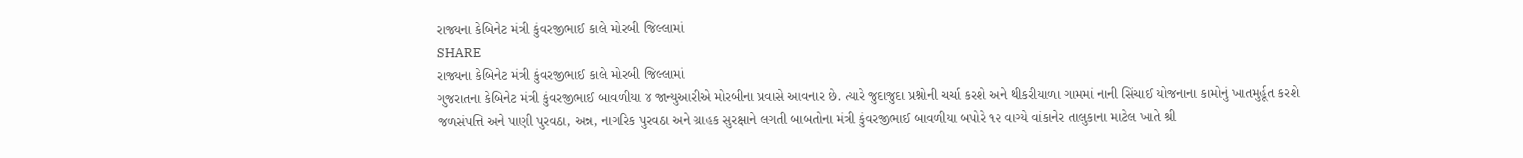રાજ્યના કેબિનેટ મંત્રી કુંવરજીભાઈ કાલે મોરબી જિલ્લામાં
SHARE
રાજ્યના કેબિનેટ મંત્રી કુંવરજીભાઈ કાલે મોરબી જિલ્લામાં
ગુજરાતના કેબિનેટ મંત્રી કુંવરજીભાઈ બાવળીયા ૪ જાન્યુઆરીએ મોરબીના પ્રવાસે આવનાર છે. ત્યારે જુદાજુદા પ્રશ્નોની ચર્ચા કરશે અને થીકરીયાળા ગામમાં નાની સિંચાઈ યોજનાના કામોનું ખાતમુર્હૂત કરશે
જળસંપત્તિ અને પાણી પુરવઠા, અન્ન, નાગરિક પુરવઠા અને ગ્રાહક સુરક્ષાને લગતી બાબતોના મંત્રી કુંવરજીભાઈ બાવળીયા બપોરે ૧૨ વાગ્યે વાંકાનેર તાલુકાના માટેલ ખાતે શ્રી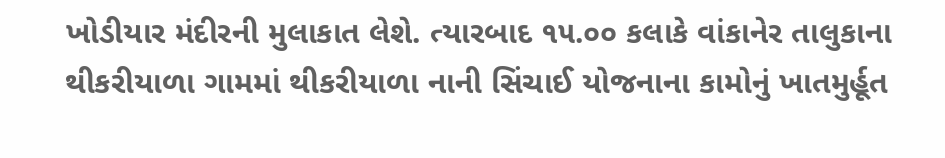ખોડીયાર મંદીરની મુલાકાત લેશે. ત્યારબાદ ૧૫.૦૦ કલાકે વાંકાનેર તાલુકાના થીકરીયાળા ગામમાં થીકરીયાળા નાની સિંચાઈ યોજનાના કામોનું ખાતમુર્હૂત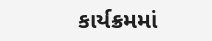કાર્યક્રમમાં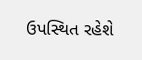ઉપસ્થિત રહેશે